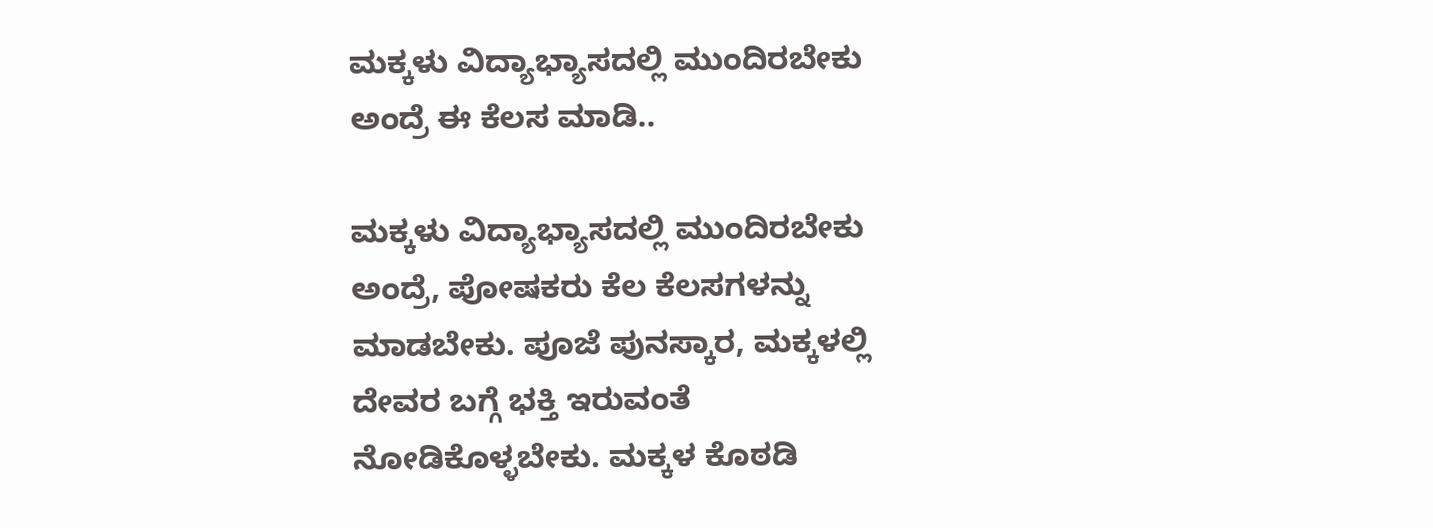ಮಕ್ಕಳು ವಿದ್ಯಾಭ್ಯಾಸದಲ್ಲಿ ಮುಂದಿರಬೇಕು ಅಂದ್ರೆ ಈ ಕೆಲಸ ಮಾಡಿ..

ಮಕ್ಕಳು ವಿದ್ಯಾಭ್ಯಾಸದಲ್ಲಿ ಮುಂದಿರಬೇಕು ಅಂದ್ರೆ, ಪೋಷಕರು ಕೆಲ ಕೆಲಸಗಳನ್ನು ಮಾಡಬೇಕು. ಪೂಜೆ ಪುನಸ್ಕಾರ, ಮಕ್ಕಳಲ್ಲಿ ದೇವರ ಬಗ್ಗೆ ಭಕ್ತಿ ಇರುವಂತೆ ನೋಡಿಕೊಳ್ಳಬೇಕು. ಮಕ್ಕಳ ಕೊಠಡಿ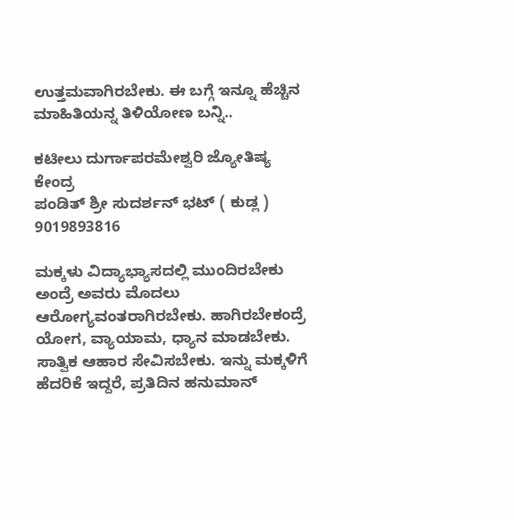ಉತ್ತಮವಾಗಿರಬೇಕು. ಈ ಬಗ್ಗೆ ಇನ್ನೂ ಹೆಚ್ಚಿನ ಮಾಹಿತಿಯನ್ನ ತಿಳಿಯೋಣ ಬನ್ನಿ..

ಕಟೀಲು ದುರ್ಗಾಪರಮೇಶ್ವರಿ ಜ್ಯೋತಿಷ್ಯ ಕೇಂದ್ರ
ಪಂಡಿತ್ ಶ್ರೀ ಸುದರ್ಶನ್ ಭಟ್ ( ಕುಡ್ಲ )
9019893816

ಮಕ್ಕಳು ವಿದ್ಯಾಭ್ಯಾಸದಲ್ಲಿ ಮುಂದಿರಬೇಕು ಅಂದ್ರೆ ಅವರು ಮೊದಲು ಆರೋಗ್ಯವಂತರಾಗಿರಬೇಕು. ಹಾಗಿರಬೇಕಂದ್ರೆ ಯೋಗ, ವ್ಯಾಯಾಮ, ಧ್ಯಾನ ಮಾಡಬೇಕು. ಸಾತ್ವಿಕ ಆಹಾರ ಸೇವಿಸಬೇಕು. ಇನ್ನು ಮಕ್ಕಳಿಗೆ ಹೆದರಿಕೆ ಇದ್ದರೆ, ಪ್ರತಿದಿನ ಹನುಮಾನ್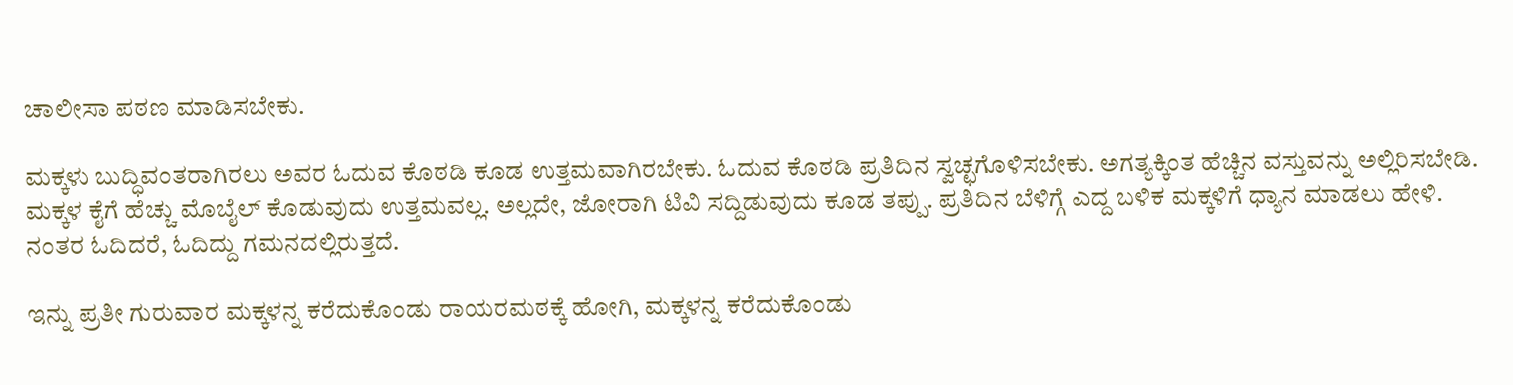ಚಾಲೀಸಾ ಪಠಣ ಮಾಡಿಸಬೇಕು.

ಮಕ್ಕಳು ಬುದ್ಧಿವಂತರಾಗಿರಲು ಅವರ ಓದುವ ಕೊಠಡಿ ಕೂಡ ಉತ್ತಮವಾಗಿರಬೇಕು. ಓದುವ ಕೊಠಡಿ ಪ್ರತಿದಿನ ಸ್ವಚ್ಛಗೊಳಿಸಬೇಕು. ಅಗತ್ಯಕ್ಕಿಂತ ಹೆಚ್ಚಿನ ವಸ್ತುವನ್ನು ಅಲ್ಲಿರಿಸಬೇಡಿ. ಮಕ್ಕಳ ಕೈಗೆ ಹೆಚ್ಚು ಮೊಬೈಲ್ ಕೊಡುವುದು ಉತ್ತಮವಲ್ಲ. ಅಲ್ಲದೇ, ಜೋರಾಗಿ ಟಿವಿ ಸದ್ದಿಡುವುದು ಕೂಡ ತಪ್ಪು. ಪ್ರತಿದಿನ ಬೆಳಿಗ್ಗೆ ಎದ್ದ ಬಳಿಕ ಮಕ್ಕಳಿಗೆ ಧ್ಯಾನ ಮಾಡಲು ಹೇಳಿ. ನಂತರ ಓದಿದರೆ, ಓದಿದ್ದು ಗಮನದಲ್ಲಿರುತ್ತದೆ.

ಇನ್ನು ಪ್ರತೀ ಗುರುವಾರ ಮಕ್ಕಳನ್ನ ಕರೆದುಕೊಂಡು ರಾಯರಮಠಕ್ಕೆ ಹೋಗಿ, ಮಕ್ಕಳನ್ನ ಕರೆದುಕೊಂಡು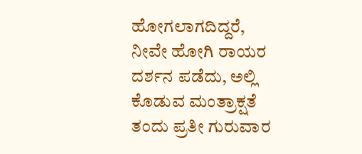ಹೋಗಲಾಗದಿದ್ದರೆ, ನೀವೇ ಹೋಗಿ ರಾಯರ ದರ್ಶನ ಪಡೆದು, ಅಲ್ಲಿ ಕೊಡುವ ಮಂತ್ರಾಕ್ಷತೆ ತಂದು ಪ್ರತೀ ಗುರುವಾರ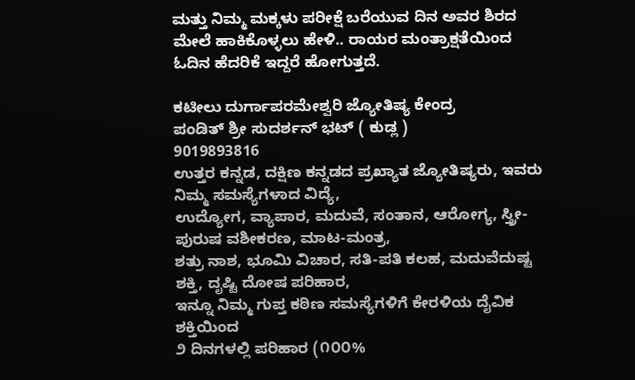ಮತ್ತು ನಿಮ್ಮ ಮಕ್ಕಳು ಪರೀಕ್ಷೆ ಬರೆಯುವ ದಿನ ಅವರ ಶಿರದ ಮೇಲೆ ಹಾಕಿಕೊಳ್ಳಲು ಹೇಳಿ.. ರಾಯರ ಮಂತ್ರಾಕ್ಷತೆಯಿಂದ ಓದಿನ ಹೆದರಿಕೆ ಇದ್ದರೆ ಹೋಗುತ್ತದೆ.

ಕಟೀಲು ದುರ್ಗಾಪರಮೇಶ್ವರಿ ಜ್ಯೋತಿಷ್ಯ ಕೇಂದ್ರ
ಪಂಡಿತ್ ಶ್ರೀ ಸುದರ್ಶನ್ ಭಟ್ ( ಕುಡ್ಲ )
9019893816
ಉತ್ತರ ಕನ್ನಡ, ದಕ್ಷಿಣ ಕನ್ನಡದ ಪ್ರಖ್ಯಾತ ಜ್ಯೋತಿಷ್ಯರು, ಇವರು ನಿಮ್ಮ ಸಮಸ್ಯೆಗಳಾದ ವಿದ್ಯೆ,
ಉದ್ಯೋಗ, ವ್ಯಾಪಾರ, ಮದುವೆ, ಸಂತಾನ, ಆರೋಗ್ಯ, ಸ್ತ್ರೀ-ಪುರುಷ ವಶೀಕರಣ, ಮಾಟ-ಮಂತ್ರ,
ಶತ್ರು ನಾಶ, ಭೂಮಿ ವಿಚಾರ, ಸತಿ-ಪತಿ ಕಲಹ, ಮದುವೆದುಷ್ಟ ಶಕ್ತಿ, ದೃಷ್ಟಿ ದೋಷ ಪರಿಹಾರ,
ಇನ್ನೂ ನಿಮ್ಮ ಗುಪ್ತ ಕಠಿಣ ಸಮಸ್ಯೆಗಳಿಗೆ ಕೇರಳಿಯ ದೈವಿಕ ಶಕ್ತಿಯಿಂದ
೨ ದಿನಗಳಲ್ಲಿ ಪರಿಹಾರ (೧೦೦%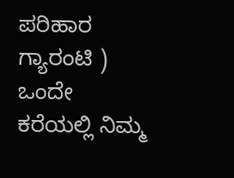ಪರಿಹಾರ ಗ್ಯಾರಂಟಿ )
ಒಂದೇ ಕರೆಯಲ್ಲಿ ನಿಮ್ಮ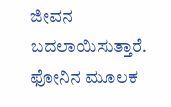ಜೀವನ ಬದಲಾಯಿಸುತ್ತಾರೆ.
ಫೋನಿನ ಮೂಲಕ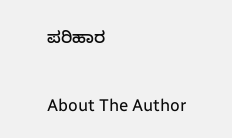ಪರಿಹಾರ

About The Author